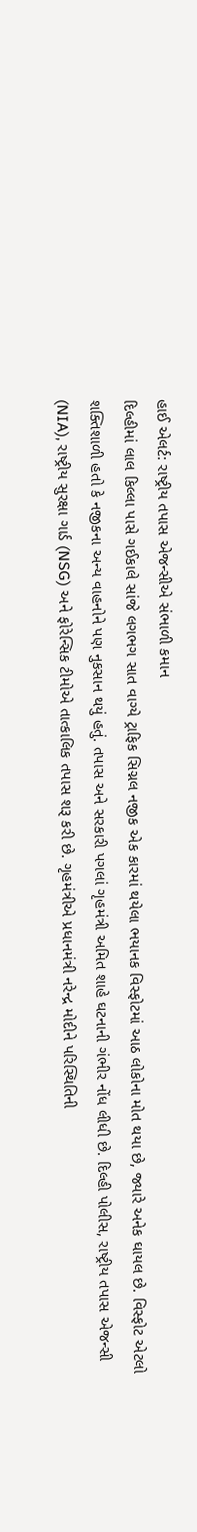હાઈ એલર્ટ: રાષ્ટ્રીય તપાસ એજન્સીએ સંભાળી કમાન
દિલ્હીમાં લાલ કિલ્લા પાસે ગઈકાલે સાંજે લગભગ સાત વાગ્યે ટ્રાફિક સિગ્નલ નજીક એક કારમાં થયેલા ભયાનક વિસ્ફોટમાં આઠ લોકોના મોત થયા છે, જ્યારે અનેક ઘાયલ છે. વિસ્ફોટ એટલો શક્તિશાળી હતો કે નજીકના અન્ય વાહનોને પણ નુકસાન થયું હતું. તપાસ અને સરકારી પગલાં ગૃહમંત્રી અમિત શાહે ઘટનાની ગંભીર નોંધ લીધી છે. દિલ્હી પોલીસ, રાષ્ટ્રીય તપાસ એજન્સી (NIA), રાષ્ટ્રીય સુરક્ષા ગાર્ડ (NSG) અને ફોરેન્સિક ટીમોએ તાત્કાલિક તપાસ શરૂ કરી છે. ગૃહમંત્રીએ પ્રધાનમંત્રી નરેન્દ્ર મોદીને પરિસ્થિતિની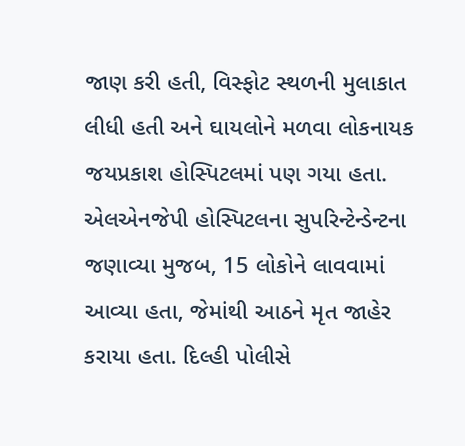જાણ કરી હતી, વિસ્ફોટ સ્થળની મુલાકાત લીધી હતી અને ઘાયલોને મળવા લોકનાયક જયપ્રકાશ હોસ્પિટલમાં પણ ગયા હતા. એલએનજેપી હોસ્પિટલના સુપરિન્ટેન્ડેન્ટના જણાવ્યા મુજબ, 15 લોકોને લાવવામાં આવ્યા હતા, જેમાંથી આઠને મૃત જાહેર કરાયા હતા. દિલ્હી પોલીસે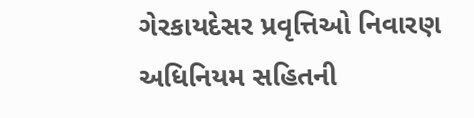ગેરકાયદેસર પ્રવૃત્તિઓ નિવારણ અધિનિયમ સહિતની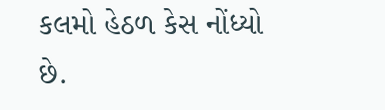કલમો હેઠળ કેસ નોંધ્યો છે.